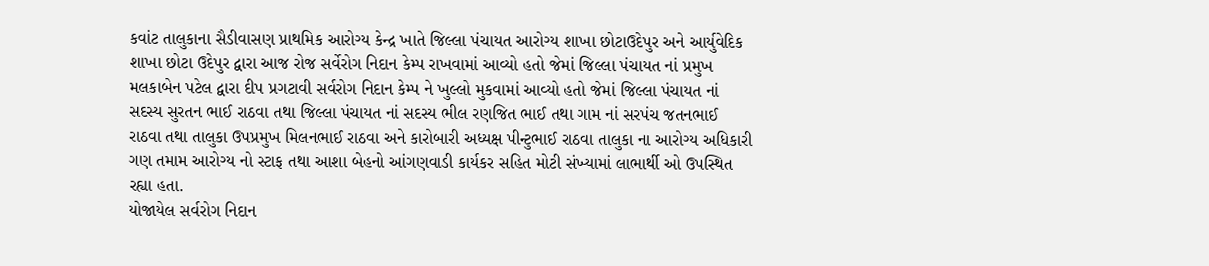કવાંટ તાલુકાના સૈડીવાસણ પ્રાથમિક આરોગ્ય કેન્દ્ર ખાતે જિલ્લા પંચાયત આરોગ્ય શાખા છોટાઉદેપુર અને આર્યુવેદિક શાખા છોટા ઉદેપુર દ્વારા આજ રોજ સર્વેરોગ નિદાન કેમ્પ રાખવામાં આવ્યો હતો જેમાં જિલ્લા પંચાયત નાં પ્રમુખ મલકાબેન પટેલ દ્વારા દીપ પ્રગટાવી સર્વરોગ નિદાન કેમ્પ ને ખુલ્લો મુકવામાં આવ્યો હતો જેમાં જિલ્લા પંચાયત નાં સદસ્ય સુરતન ભાઈ રાઠવા તથા જિલ્લા પંચાયત નાં સદસ્ય ભીલ રણજિત ભાઈ તથા ગામ નાં સરપંચ જતનભાઈ રાઠવા તથા તાલુકા ઉપપ્રમુખ મિલનભાઈ રાઠવા અને કારોબારી અધ્યક્ષ પીન્ટુભાઈ રાઠવા તાલુકા ના આરોગ્ય અધિકારી ગણ તમામ આરોગ્ય નો સ્ટાફ તથા આશા બેહનો આંગણવાડી કાર્યકર સહિત મોટી સંખ્યામાં લાભાર્થી ઓ ઉપસ્થિત રહ્યા હતા.
યોજાયેલ સર્વરોગ નિદાન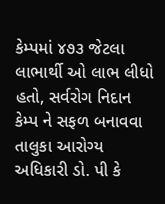કેમ્પમાં ૪૭૩ જેટલા લાભાર્થી ઓ લાભ લીધો હતો, સર્વરોગ નિદાન કેમ્પ ને સફળ બનાવવા તાલુકા આરોગ્ય અધિકારી ડો. પી કે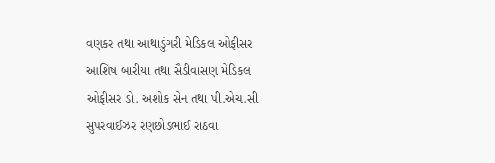વણકર તથા આથાડુંગરી મેડિકલ ઓફીસર આશિષ બારીયા તથા સૈડીવાસણ મેડિકલ ઓફીસર ડો. અશોક સેન તથા પી.એચ.સી સુપરવાઈઝર રણછોડભાઈ રાઠવા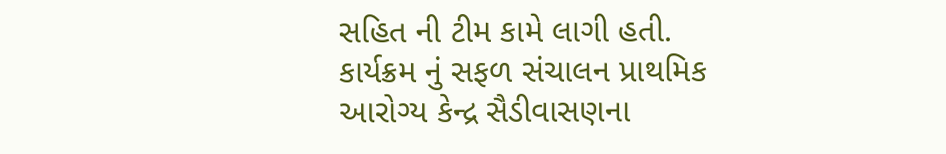સહિત ની ટીમ કામે લાગી હતી.
કાર્યક્રમ નું સફળ સંચાલન પ્રાથમિક આરોગ્ય કેન્દ્ર સૈડીવાસણના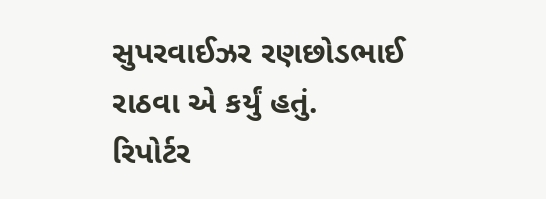સુપરવાઈઝર રણછોડભાઈ રાઠવા એ કર્યું હતું.
રિપોર્ટર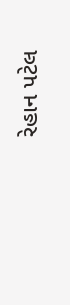રેહાન પટેલ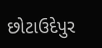છોટાઉદેપુર